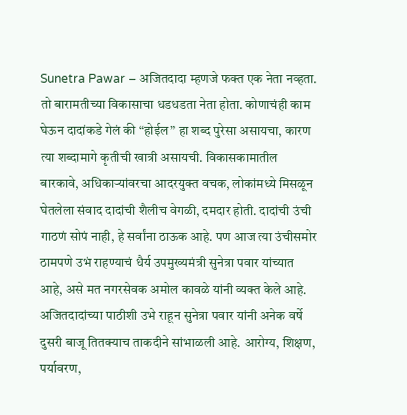Sunetra Pawar – अजितदादा म्हणजे फक्त एक नेता नव्हता. तो बारामतीच्या विकासाचा धडधडता नेता होता. कोणाचंही काम घेऊन दादांकडे गेलं की “होईल” हा शब्द पुरेसा असायचा, कारण त्या शब्दामागे कृतीची खात्री असायची. विकासकामातील बारकावे, अधिकाऱ्यांवरचा आदरयुक्त वचक, लोकांमध्ये मिसळून घेतलेला संवाद दादांची शैलीच वेगळी, दमदार होती. दादांची उंची गाठणं सोपं नाही, हे सर्वांना ठाऊक आहे. पण आज त्या उंचीसमोर ठामपणे उभं राहण्याचं धैर्य उपमुख्यमंत्री सुनेत्रा पवार यांच्यात आहे, असे मत नगरसेवक अमोल कावळे यांनी व्यक्त केले आहे. अजितदादांच्या पाठीशी उभे राहून सुनेत्रा पवार यांनी अनेक वर्षे दुसरी बाजू तितक्याच ताकदीने सांभाळली आहे. आरोग्य, शिक्षण, पर्यावरण,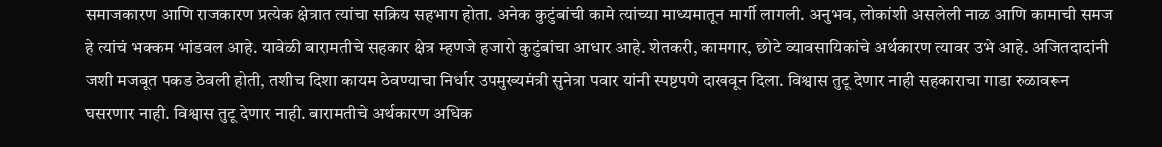समाजकारण आणि राजकारण प्रत्येक क्षेत्रात त्यांचा सक्रिय सहभाग होता. अनेक कुटुंबांची कामे त्यांच्या माध्यमातून मार्गी लागली. अनुभव, लोकांशी असलेली नाळ आणि कामाची समज हे त्यांचं भक्कम भांडवल आहे. यावेळी बारामतीचे सहकार क्षेत्र म्हणजे हजारो कुटुंबांचा आधार आहे. शेतकरी, कामगार, छोटे व्यावसायिकांचे अर्थकारण त्यावर उभे आहे. अजितदादांनी जशी मजबूत पकड ठेवली होती, तशीच दिशा कायम ठेवण्याचा निर्धार उपमुख्यमंत्री सुनेत्रा पवार यांनी स्पष्टपणे दाखवून दिला. विश्वास तुटू देणार नाही सहकाराचा गाडा रुळावरून घसरणार नाही. विश्वास तुटू देणार नाही. बारामतीचे अर्थकारण अधिक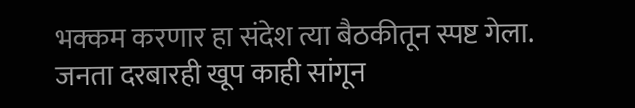भक्कम करणार हा संदेश त्या बैठकीतून स्पष्ट गेला. जनता दरबारही खूप काही सांगून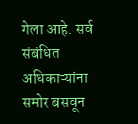गेला आहे. सर्व संबंधित अधिकाऱ्यांना समोर बसवून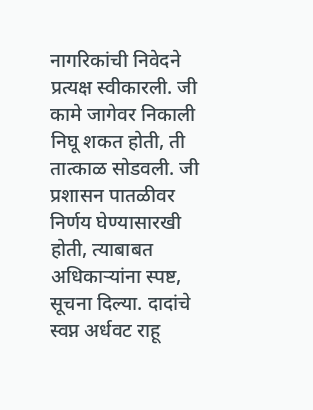नागरिकांची निवेदने प्रत्यक्ष स्वीकारली. जी कामे जागेवर निकाली निघू शकत होती, ती तात्काळ सोडवली. जी प्रशासन पातळीवर निर्णय घेण्यासारखी होती, त्याबाबत अधिकाऱ्यांना स्पष्ट, सूचना दिल्या. दादांचे स्वप्न अर्धवट राहू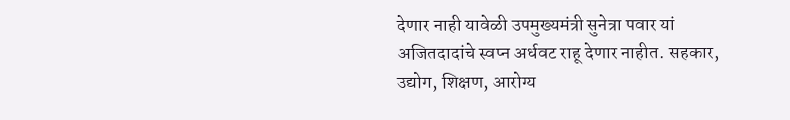देणार नाही यावेळी उपमुख्यमंत्री सुनेत्रा पवार यां अजितदादांचे स्वप्न अर्धवट राहू देणार नाहीत. सहकार, उद्योग, शिक्षण, आरोग्य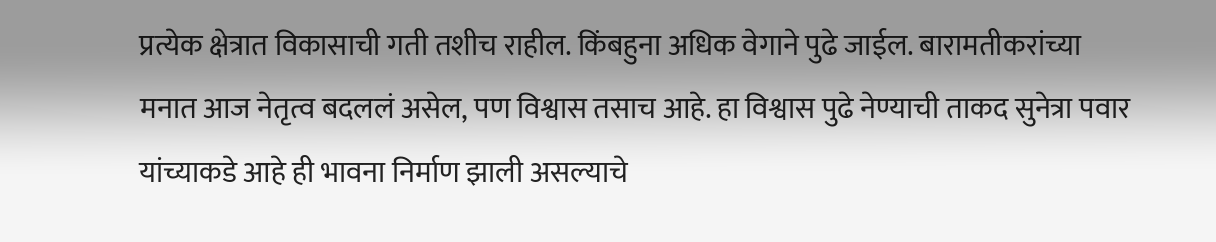प्रत्येक क्षेत्रात विकासाची गती तशीच राहील. किंबहुना अधिक वेगाने पुढे जाईल. बारामतीकरांच्या मनात आज नेतृत्व बदललं असेल, पण विश्वास तसाच आहे. हा विश्वास पुढे नेण्याची ताकद सुनेत्रा पवार यांच्याकडे आहे ही भावना निर्माण झाली असल्याचे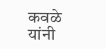कवळे यांनी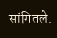सांगितले.